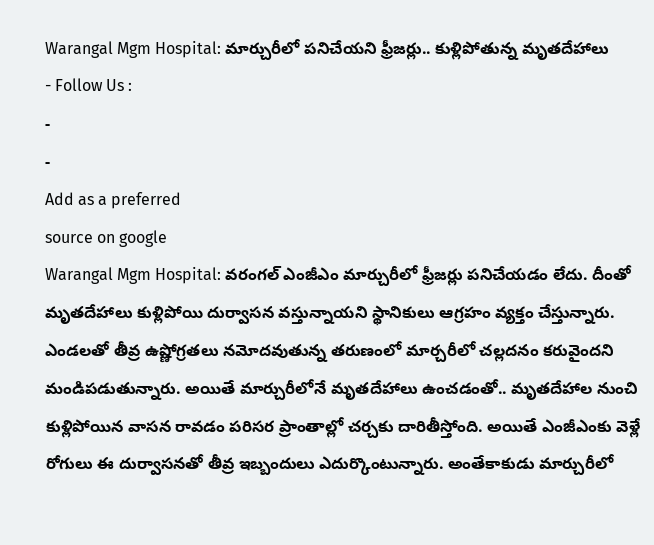Warangal Mgm Hospital: మార్చురీలో పనిచేయని ఫ్రీజర్లు.. కుళ్లిపోతున్న మృతదేహాలు
- Follow Us :
-
-
Add as a preferred
source on google
Warangal Mgm Hospital: వరంగల్ ఎంజీఎం మార్చురీలో ఫ్రీజర్లు పనిచేయడం లేదు. దీంతో మృతదేహాలు కుళ్లిపోయి దుర్వాసన వస్తున్నాయని స్థానికులు ఆగ్రహం వ్యక్తం చేస్తున్నారు. ఎండలతో తీవ్ర ఉష్ణోగ్రతలు నమోదవుతున్న తరుణంలో మార్చరీలో చల్లదనం కరువైందని మండిపడుతున్నారు. అయితే మార్చురీలోనే మృతదేహాలు ఉంచడంతో.. మృతదేహాల నుంచి కుళ్లిపోయిన వాసన రావడం పరిసర ప్రాంతాల్లో చర్చకు దారితీస్తోంది. అయితే ఎంజీఎంకు వెళ్లే రోగులు ఈ దుర్వాసనతో తీవ్ర ఇబ్బందులు ఎదుర్కొంటున్నారు. అంతేకాకుడు మార్చురీలో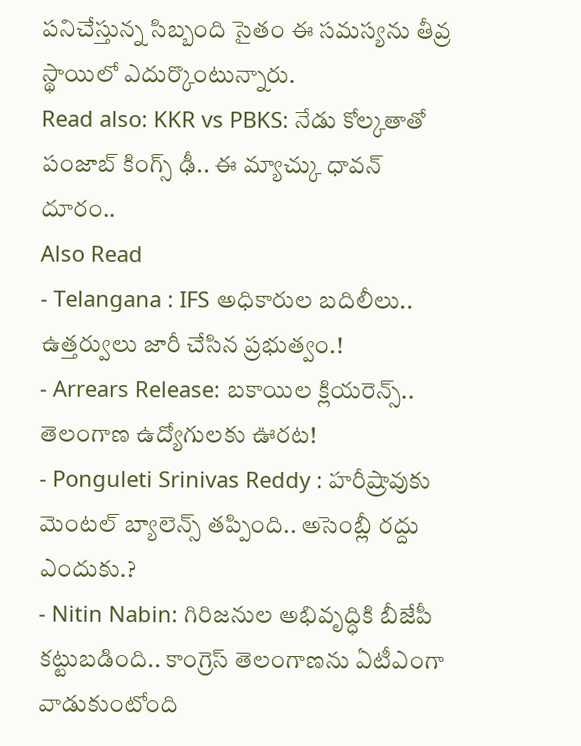పనిచేస్తున్న సిబ్బంది సైతం ఈ సమస్యను తీవ్ర స్థాయిలో ఎదుర్కొంటున్నారు.
Read also: KKR vs PBKS: నేడు కోల్కతాతో పంజాబ్ కింగ్స్ ఢీ.. ఈ మ్యాచ్కు ధావన్ దూరం..
Also Read
- Telangana : IFS అధికారుల బదిలీలు.. ఉత్తర్వులు జారీ చేసిన ప్రభుత్వం.!
- Arrears Release: బకాయిల క్లియరెన్స్.. తెలంగాణ ఉద్యోగులకు ఊరట!
- Ponguleti Srinivas Reddy : హరీష్రావుకు మెంటల్ బ్యాలెన్స్ తప్పింది.. అసెంబ్లీ రద్దు ఎందుకు.?
- Nitin Nabin: గిరిజనుల అభివృద్ధికి బీజేపీ కట్టుబడింది.. కాంగ్రెస్ తెలంగాణను ఏటీఎంగా వాడుకుంటోంది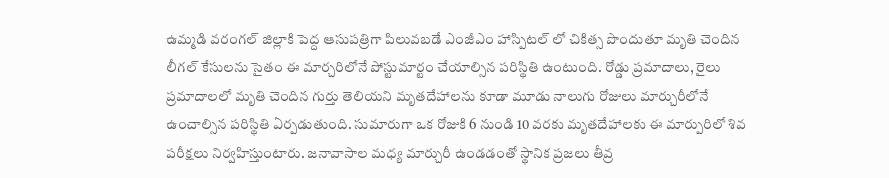ఉమ్మడి వరంగల్ జిల్లాకి పెద్ద ఆసుపత్రిగా పిలువబడే ఎంజీఎం హాస్పిటల్ లో చికిత్స పొందుతూ మృతి చెందిన లీగల్ కేసులను సైతం ఈ మార్చరిలోనే పోస్టుమార్టం చేయాల్సిన పరిస్థితి ఉంటుంది. రోడ్డు ప్రమాదాలు, రైలు ప్రమాదాలలో మృతి చెందిన గుర్తు తెలియని మృతదేహాలను కూడా మూడు నాలుగు రోజులు మార్చురీలోనే ఉంచాల్సిన పరిస్థితి ఏర్పడుతుంది. సుమారుగా ఒక రోజుకి 6 నుండి 10 వరకు మృతదేహాలకు ఈ మార్పురిలో శివ పరీక్షలు నిర్వహిస్తుంటారు. జనావాసాల మధ్య మార్చురీ ఉండడంతో స్థానిక ప్రజలు తీవ్ర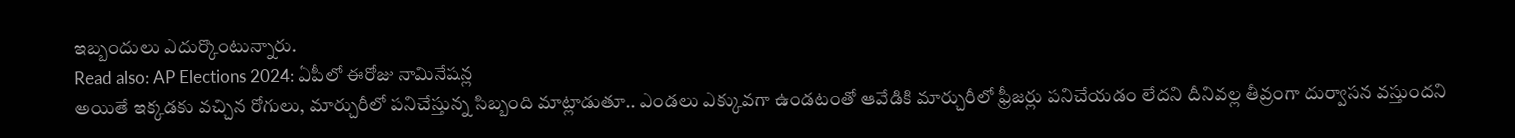ఇబ్బందులు ఎదుర్కొంటున్నారు.
Read also: AP Elections 2024: ఏపీలో ఈరోజు నామినేషన్ల
అయితే ఇక్కడకు వచ్చిన రోగులు, మార్చురీలో పనిచేస్తున్న సిబ్బంది మాట్లాడుతూ.. ఎండలు ఎక్కువగా ఉండటంతో ఆవేడికి మార్చురీలో ఫ్రీజర్లు పనిచేయడం లేదని దీనివల్ల తీవ్రంగా దుర్వాసన వస్తుందని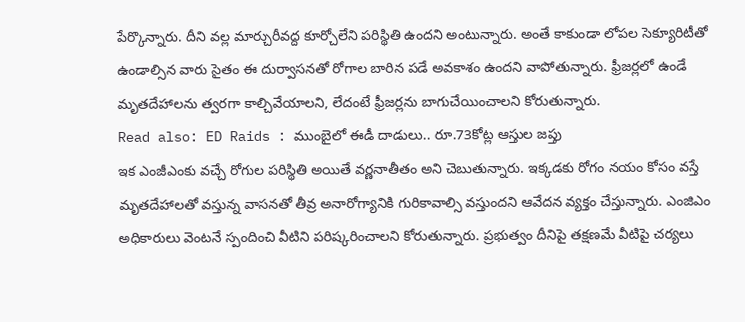పేర్కొన్నారు. దీని వల్ల మార్చురీవద్ద కూర్చోలేని పరిస్థితి ఉందని అంటున్నారు. అంతే కాకుండా లోపల సెక్యూరిటీతో ఉండాల్సిన వారు సైతం ఈ దుర్వాసనతో రోగాల బారిన పడే అవకాశం ఉందని వాపోతున్నారు. ఫ్రీజర్లలో ఉండే మృతదేహాలను త్వరగా కాల్చివేయాలని, లేదంటే ఫ్రీజర్లను బాగుచేయించాలని కోరుతున్నారు.
Read also: ED Raids : ముంబైలో ఈడీ దాడులు.. రూ.73కోట్ల ఆస్తుల జప్తు
ఇక ఎంజీఎంకు వచ్చే రోగుల పరిస్థితి అయితే వర్ణనాతీతం అని చెబుతున్నారు. ఇక్కడకు రోగం నయం కోసం వస్తే మృతదేహాలతో వస్తున్న వాసనతో తీవ్ర అనారోగ్యానికి గురికావాల్సి వస్తుందని ఆవేదన వ్యక్తం చేస్తున్నారు. ఎంజిఎం అధికారులు వెంటనే స్పందించి వీటిని పరిష్కరించాలని కోరుతున్నారు. ప్రభుత్వం దీనిపై తక్షణమే వీటిపై చర్యలు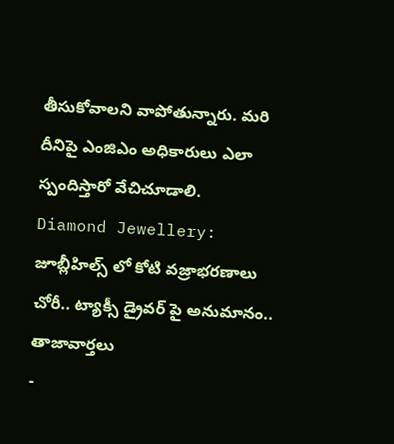తీసుకోవాలని వాపోతున్నారు. మరి దీనిపై ఎంజిఎం అధికారులు ఎలా స్పందిస్తారో వేచిచూడాలి.
Diamond Jewellery: జూబ్లీహిల్స్ లో కోటి వజ్రాభరణాలు చోరీ.. ట్యాక్సీ డ్రైవర్ పై అనుమానం..
తాజావార్తలు
-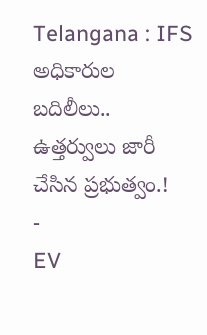Telangana : IFS అధికారుల బదిలీలు.. ఉత్తర్వులు జారీ చేసిన ప్రభుత్వం.!
-
EV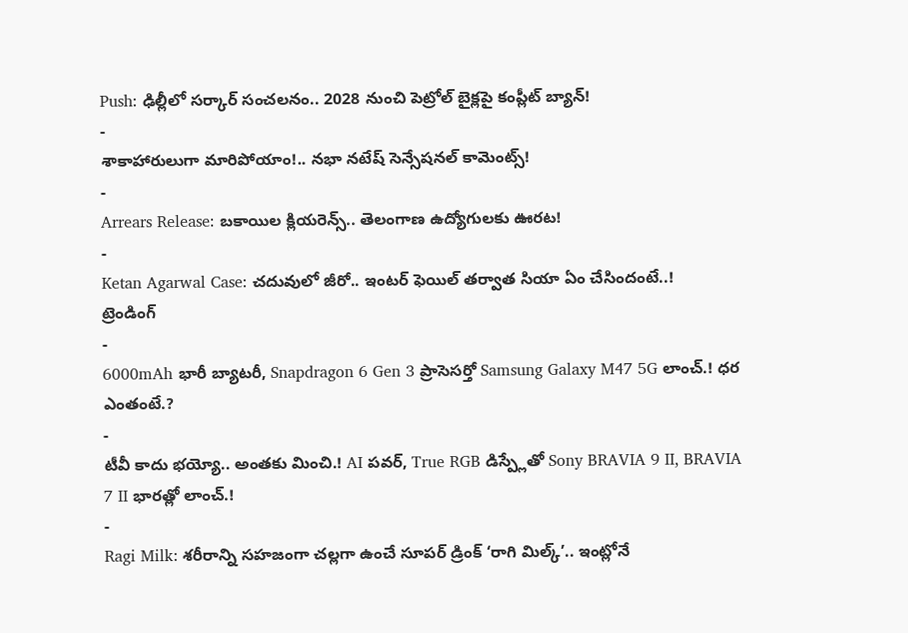Push: ఢిల్లీలో సర్కార్ సంచలనం.. 2028 నుంచి పెట్రోల్ బైక్లపై కంప్లీట్ బ్యాన్!
-
శాకాహారులుగా మారిపోయాం!.. నభా నటేష్ సెన్సేషనల్ కామెంట్స్!
-
Arrears Release: బకాయిల క్లియరెన్స్.. తెలంగాణ ఉద్యోగులకు ఊరట!
-
Ketan Agarwal Case: చదువులో జీరో.. ఇంటర్ ఫెయిల్ తర్వాత సియా ఏం చేసిందంటే..!
ట్రెండింగ్
-
6000mAh భారీ బ్యాటరీ, Snapdragon 6 Gen 3 ప్రాసెసర్తో Samsung Galaxy M47 5G లాంచ్.! ధర ఎంతంటే.?
-
టీవీ కాదు భయ్యో.. అంతకు మించి.! AI పవర్, True RGB డిస్ప్లేతో Sony BRAVIA 9 II, BRAVIA 7 II భారత్లో లాంచ్.!
-
Ragi Milk: శరీరాన్ని సహజంగా చల్లగా ఉంచే సూపర్ డ్రింక్ ‘రాగి మిల్క్’.. ఇంట్లోనే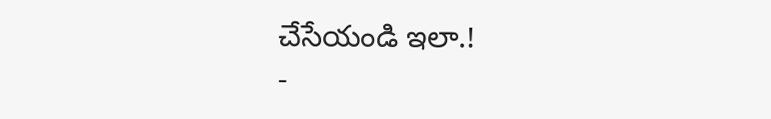చేసేయండి ఇలా.!
-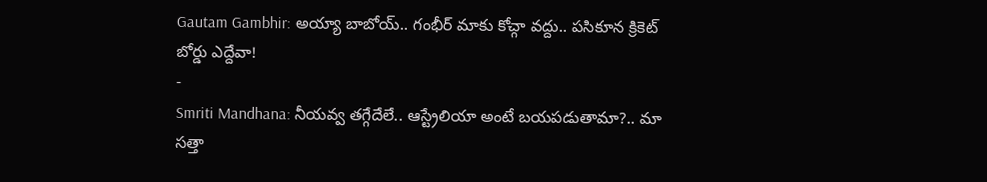Gautam Gambhir: అయ్యా బాబోయ్.. గంభీర్ మాకు కోచ్గా వద్దు.. పసికూన క్రికెట్ బోర్డు ఎద్దేవా!
-
Smriti Mandhana: నీయవ్వ తగ్గేదేలే.. ఆస్ట్రేలియా అంటే బయపడుతామా?.. మా సత్తా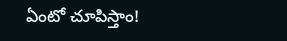ఏంటో చూపిస్తాం!